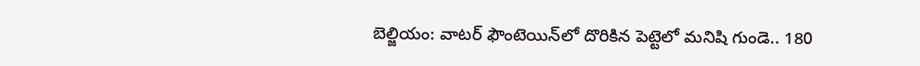బెల్జియం: వాటర్ ఫౌంటెయిన్‌లో దొరికిన పెట్టెలో మనిషి గుండె.. 180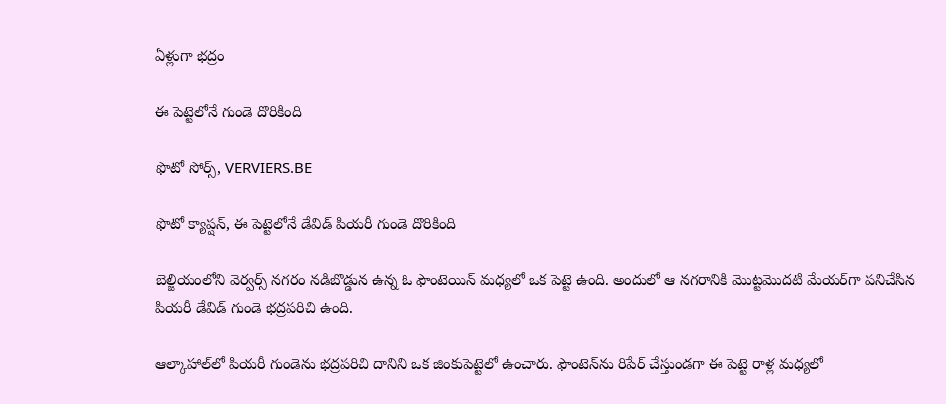ఏళ్లుగా భద్రం

ఈ పెట్టెలోనే గుండె దొరికింది

ఫొటో సోర్స్, VERVIERS.BE

ఫొటో క్యాప్షన్, ఈ పెట్టెలోనే డేవిడ్ పియరీ గుండె దొరికింది

బెల్జియంలోని వెర్వర్స్‌ నగరం నడిబొడ్డున ఉన్న ఓ ఫౌంటెయిన్‌ మధ్యలో ఒక పెట్టె ఉంది. అందులో ఆ నగరానికి మొట్టమొదటి మేయర్‌గా పనిచేసిన పియరీ డేవిడ్‌ గుండె భద్రపరిచి ఉంది.

ఆల్కాహాల్‌‌లో పియరీ గుండెను భద్రపరిచి దానిని ఒక జింకుపెట్టెలో ఉంచారు. ఫౌంటెన్‌ను రిపేర్‌ చేస్తుండగా ఈ పెట్టె రాళ్ల మధ్యలో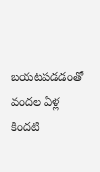బయటపడడంతో వందల ఏళ్ల కిందటి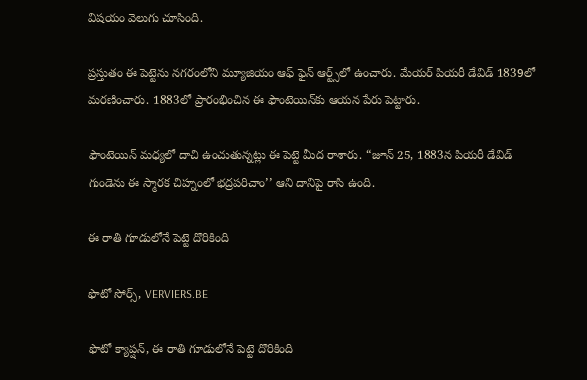విషయం వెలుగు చూసింది.

ప్రస్తుతం ఈ పెట్టెను నగరంలోని మ్యూజియం ఆఫ్‌ ఫైన్‌ ఆర్ట్స్‌లో ఉంచారు. మేయర్‌ పియరీ డేవిడ్‌ 1839లో మరణించారు. 1883లో ప్రారంభించిన ఈ ఫౌంటెయిన్‌కు ఆయన పేరు పెట్టారు.

ఫౌంటెయిన్‌ మధ్యలో దాచి ఉంచుతున్నట్లు ఈ పెట్టె మీద రాశారు. “జూన్‌ 25, 1883న పియరీ డేవిడ్‌ గుండెను ఈ స్మారక చిహ్నంలో భద్రపరిచాం’’ ఆని దానిపై రాసి ఉంది.

ఈ రాతి గూడులోనే పెట్టె దొరికింది

ఫొటో సోర్స్, VERVIERS.BE

ఫొటో క్యాప్షన్, ఈ రాతి గూడులోనే పెట్టె దొరికింది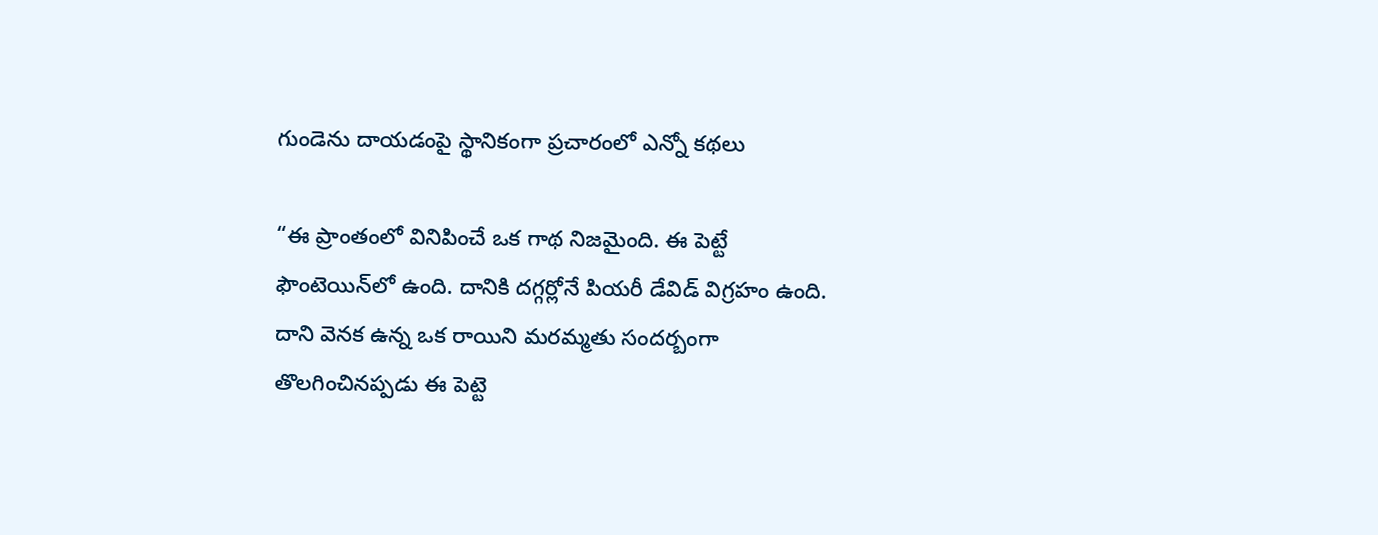గుండెను దాయడంపై స్థానికంగా ప్రచారంలో ఎన్నో కథలు

“ఈ ప్రాంతంలో వినిపించే ఒక గాథ నిజమైంది. ఈ పెట్టే ఫౌంటెయిన్‌లో ఉంది. దానికి దగ్గర్లోనే పియరీ డేవిడ్‌ విగ్రహం ఉంది. దాని వెనక ఉన్న ఒక రాయిని మరమ్మతు సందర్బంగా తొలగించినప్పడు ఈ పెట్టె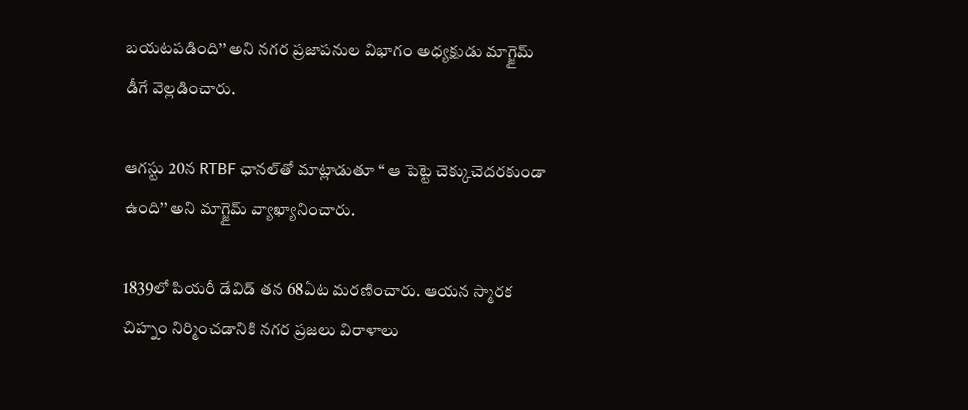బయటపడింది’’ అని నగర ప్రజాపనుల విభాగం అధ్యక్షుడు మాగ్జైమ్‌ డీగే వెల్లడించారు.

ఆగస్టు 20న RTBF ఛానల్‌తో మాట్లాడుతూ “ ఆ పెట్టె చెక్కుచెదరకుండా ఉంది’’ అని మాగ్జైమ్‌ వ్యాఖ్యానించారు.

1839లో పియరీ డేవిడ్‌ తన 68ఏట మరణించారు. ఆయన స్మారక చిహ్నం నిర్మించడానికి నగర ప్రజలు విరాళాలు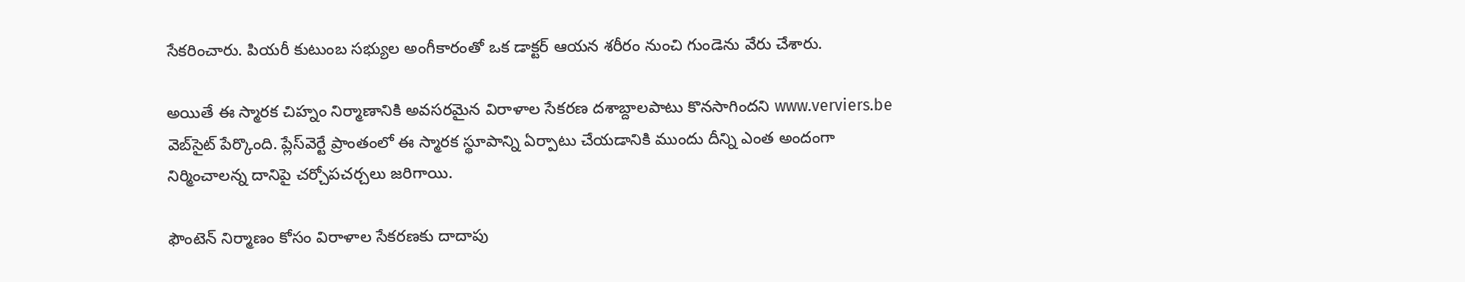సేకరించారు. పియరీ కుటుంబ సభ్యుల అంగీకారంతో ఒక డాక్టర్‌ ఆయన శరీరం నుంచి గుండెను వేరు చేశారు.

అయితే ఈ స్మారక చిహ్నం నిర్మాణానికి అవసరమైన విరాళాల సేకరణ దశాబ్దాలపాటు కొనసాగిందని www.verviers.be వెబ్‌సైట్ పేర్కొంది. ప్లేస్‌వెర్టే ప్రాంతంలో ఈ స్మారక స్థూపాన్ని ఏర్పాటు చేయడానికి ముందు దీన్ని ఎంత అందంగా నిర్మించాలన్న దానిపై చర్చోపచర్చలు జరిగాయి.

ఫౌంటెన్ నిర్మాణం కోసం విరాళాల సేకరణకు దాదాపు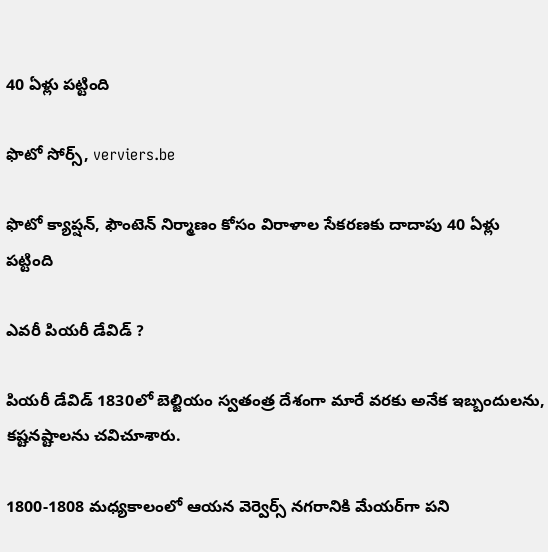40 ఏళ్లు పట్టింది

ఫొటో సోర్స్, verviers.be

ఫొటో క్యాప్షన్, ఫౌంటెన్ నిర్మాణం కోసం విరాళాల సేకరణకు దాదాపు 40 ఏళ్లు పట్టింది

ఎవరీ పియరీ డేవిడ్‌ ?

పియరీ డేవిడ్‌ 1830లో బెల్జియం స్వతంత్ర దేశంగా మారే వరకు అనేక ఇబ్బందులను, కష్టనష్టాలను చవిచూశారు.

1800-1808 మధ్యకాలంలో ఆయన వెర్వెర్స్‌ నగరానికి మేయర్‌గా పని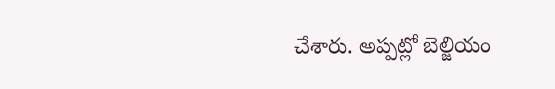చేశారు. అప్పట్లో బెల్జియం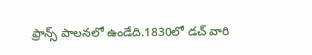ఫ్రాన్స్‌ పాలనలో ఉండేది.1830లో డచ్‌ వారి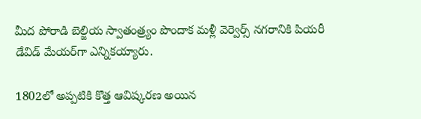మీద పోరాడి బెల్జియ స్వాతంత్ర్యం పొందాక మళ్లీ వెర్వెర్స్ నగరానికి పియరీ డేవిడ్‌ మేయర్‌గా ఎన్నికయ్యారు.

1802లో అప్పటికి కొత్త ఆవిష్కరణ అయిన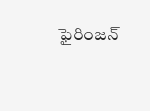ఫైరింజన్‌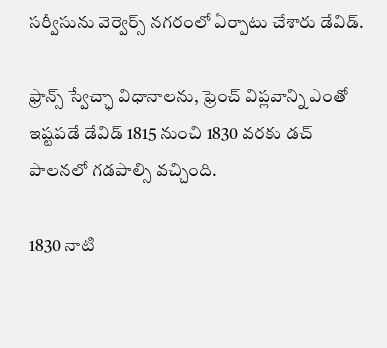సర్వీసును వెర్వెర్స్‌ నగరంలో ఏర్పాటు చేశారు డేవిడ్‌.

ఫ్రాన్స్‌ స్వేచ్ఛా విధానాలను, ఫ్రెంచ్‌ విప్లవాన్ని ఎంతో ఇష్టపడే డేవిడ్‌ 1815 నుంచి 1830 వరకు డచ్‌ పాలనలో గడపాల్సి వచ్చింది.

1830 నాటి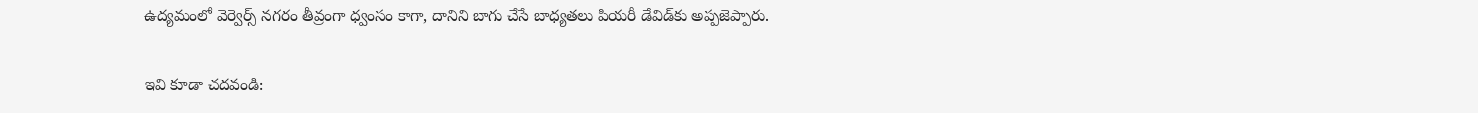ఉద్యమంలో వెర్వెర్స్‌ నగరం తీవ్రంగా ధ్వంసం కాగా, దానిని బాగు చేసే బాధ్యతలు పియరీ డేవిడ్‌కు అప్పజెప్పారు.

ఇవి కూడా చదవండి: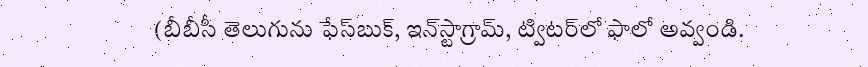(బీబీసీ తెలుగును ఫేస్‌బుక్, ఇన్‌స్టాగ్రామ్‌, ట్విటర్‌లో ఫాలో అవ్వండి.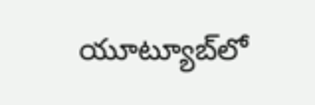యూట్యూబ్‌లో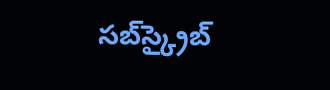సబ్‌స్క్రైబ్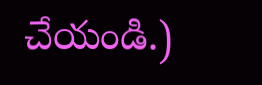చేయండి.)